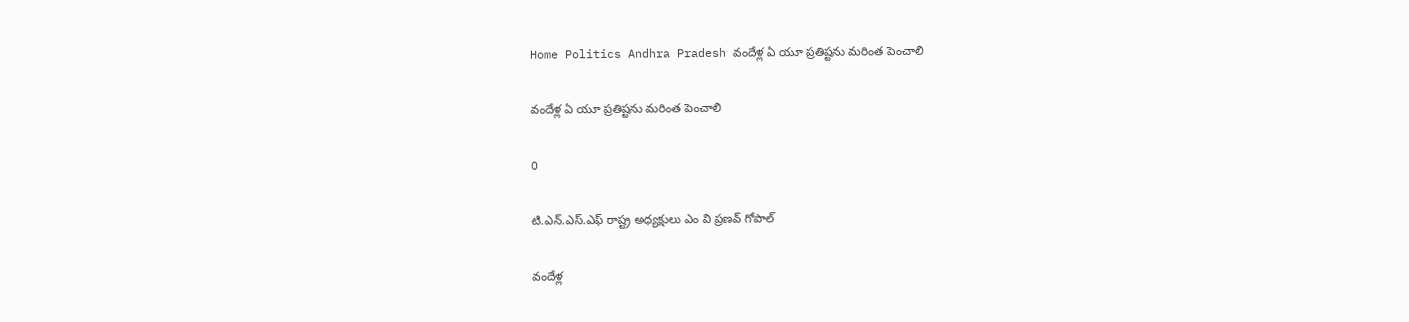Home Politics Andhra Pradesh వందేళ్ల ఏ యూ ప్రతిష్టను మరింత పెంచాలి

వందేళ్ల ఏ యూ ప్రతిష్టను మరింత పెంచాలి

0

టి.ఎన్.ఎస్.ఎఫ్ రాష్ట్ర అధ్యక్షులు ఎం వి ప్రణవ్ గోపాల్

వందేళ్ల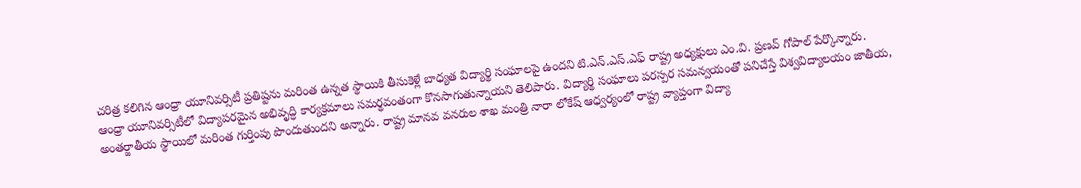చరిత్ర కలిగిన ఆంధ్రా యూనివర్సిటీ ప్రతిష్టను మరింత ఉన్నత స్థాయికి తీసుకెళ్లే బాధ్యత విద్యార్థి సంఘాలపై ఉందని టి.ఎన్.ఎస్.ఎఫ్ రాష్ట్ర అధ్యక్షులు ఎం.వి. ప్రణవ్ గోపాల్ పేర్కొన్నారు.
ఆంధ్రా యూనివర్సిటీలో విద్యాపరమైన అభివృద్ధి కార్యక్రమాలు సమర్థవంతంగా కొనసాగుతున్నాయని తెలిపారు. విద్యార్థి సంఘాలు పరస్పర సమన్వయంతో పనిచేస్తే విశ్వవిద్యాలయం జాతీయ, అంతర్జాతీయ స్థాయిలో మరింత గుర్తింపు పొందుతుందని అన్నారు. రాష్ట్ర మానవ వనరుల శాఖ మంత్రి నారా లోకేష్ ఆధ్వర్యంలో రాష్ట్ర వ్యాప్తంగా విద్యా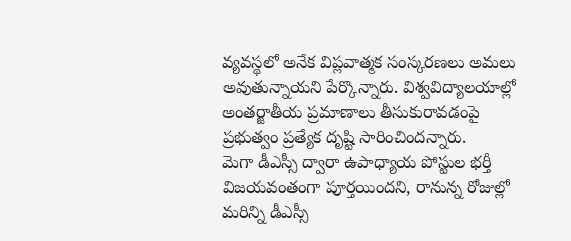వ్యవస్థలో అనేక విప్లవాత్మక సంస్కరణలు అమలు అవుతున్నాయని పేర్కొన్నారు. విశ్వవిద్యాలయాల్లో అంతర్జాతీయ ప్రమాణాలు తీసుకురావడంపై ప్రభుత్వం ప్రత్యేక దృష్టి సారించిందన్నారు.
మెగా డీఎస్సీ ద్వారా ఉపాధ్యాయ పోస్టుల భర్తీ విజయవంతంగా పూర్తయిందని, రానున్న రోజుల్లో మరిన్ని డీఎస్సీ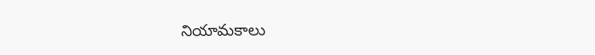నియామకాలు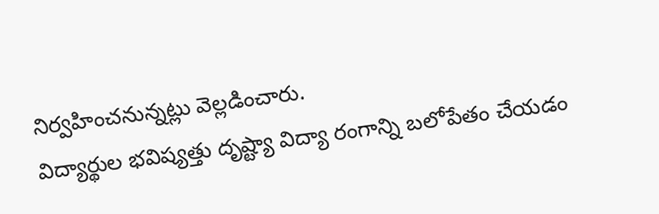నిర్వహించనున్నట్లు వెల్లడించారు.
విద్యార్థుల భవిష్యత్తు దృష్ట్యా విద్యా రంగాన్ని బలోపేతం చేయడం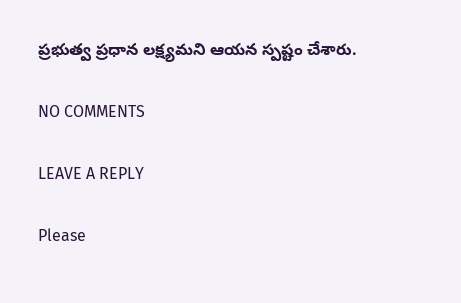ప్రభుత్వ ప్రధాన లక్ష్యమని ఆయన స్పష్టం చేశారు.

NO COMMENTS

LEAVE A REPLY

Please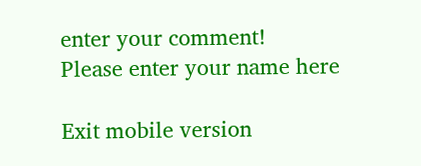enter your comment!
Please enter your name here

Exit mobile version